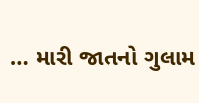… મારી જાતનો ગુલામ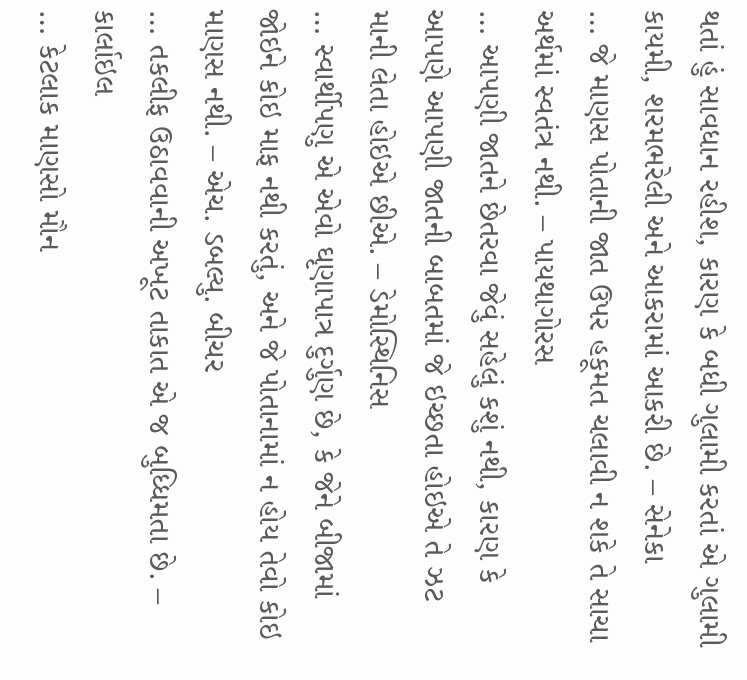થતાં હું સાવધાન રહીશ, કારણ કે બધી ગુલામી કરતાં એ ગુલામી કાયમી, શરમભરેલી અને આકરામાં આકરી છે. – સેનેકા
… જે માણસ પોતાની જાત ઉપર હકૂમત ચલાવી ન શકે તે સાચા અર્થમાં સ્વતંત્ર નથી. – પાયથાગોરસ
… આપણી જાતને છેતરવા જેવું સહેલું કશું નથી, કારણ કે આપણે આપણી જાતની બાબતમાં જે ઇચ્છતા હોઇએ તે ઝટ માની લેતા હોઇએ છીએ. – ડેમોસ્થિનિસ
… સ્વાર્થીપણુ એ એવો ઘૃણાપાત્ર દુર્ગુણ છે, કે જેને બીજામાં જોઇને કોઇ માફ નથી કરતું, અને જે પોતાનામાં ન હોય તેવો કોઇ માણસ નથી. – એચ. ડબલ્યુ. બીચર
… તકલીફ ઉઠાવવાની અખૂટ તાકાત એ જ બુધ્ધિમતા છે. – કાર્લાઇલ
… કેટલાક માણસો મૌન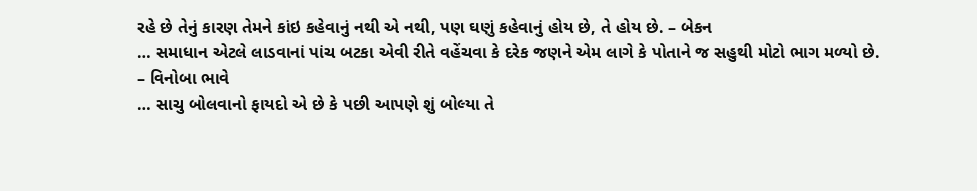રહે છે તેનું કારણ તેમને કાંઇ કહેવાનું નથી એ નથી, પણ ઘણું કહેવાનું હોય છે, તે હોય છે. – બેકન
… સમાધાન એટલે લાડવાનાં પાંચ બટકા એવી રીતે વહેંચવા કે દરેક જણને એમ લાગે કે પોતાને જ સહુથી મોટો ભાગ મળ્યો છે. – વિનોબા ભાવે
… સાચુ બોલવાનો ફાયદો એ છે કે પછી આપણે શું બોલ્યા તે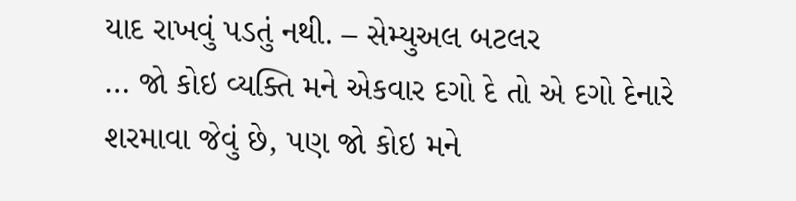યાદ રાખવું પડતું નથી. – સેમ્યુઅલ બટલર
… જો કોઇ વ્યક્તિ મને એકવાર દગો દે તો એ દગો દેનારે શરમાવા જેવું છે, પણ જો કોઇ મને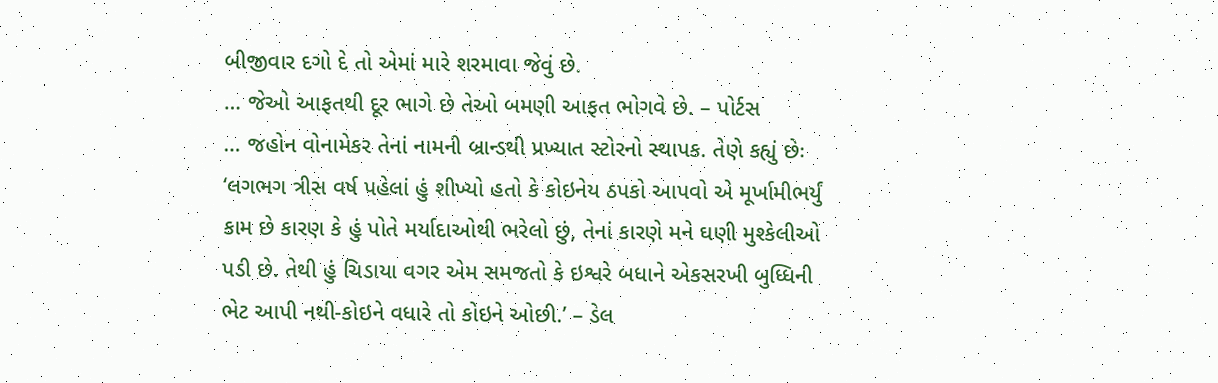બીજીવાર દગો દે તો એમાં મારે શરમાવા જેવું છે.
… જેઓ આફતથી દૂર ભાગે છે તેઓ બમણી આફત ભોગવે છે. – પોર્ટસ
… જહોન વોનામેકર તેનાં નામની બ્રાન્ડથી પ્રખ્યાત સ્ટોરનો સ્થાપક. તેણે કહ્યું છેઃ ‘લગભગ ત્રીસ વર્ષ પહેલાં હું શીખ્યો હતો કે કોઇનેય ઠપકો આપવો એ મૂર્ખામીભર્યું કામ છે કારણ કે હું પોતે મર્યાદાઓથી ભરેલો છું, તેનાં કારણે મને ઘણી મુશ્કેલીઓ પડી છે. તેથી હું ચિડાયા વગર એમ સમજતો કે ઇશ્વરે બધાને એકસરખી બુધ્ધિની ભેટ આપી નથી-કોઇને વધારે તો કોઇને ઓછી.’ – ડેલ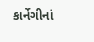કાર્નેગીનાં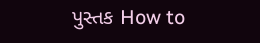પુસ્તક How to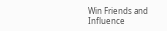Win Friends and Influence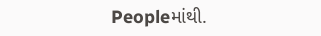Peopleમાંથી.